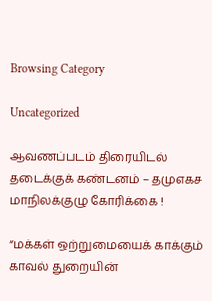Browsing Category

Uncategorized

ஆவணப்படம் திரையிடல் தடைக்குக் கண்டனம் – தமுஎகச மாநிலக்குழு கோரிக்கை !

“மக்கள் ஒற்றுமையைக் காக்கும் காவல் துறையின்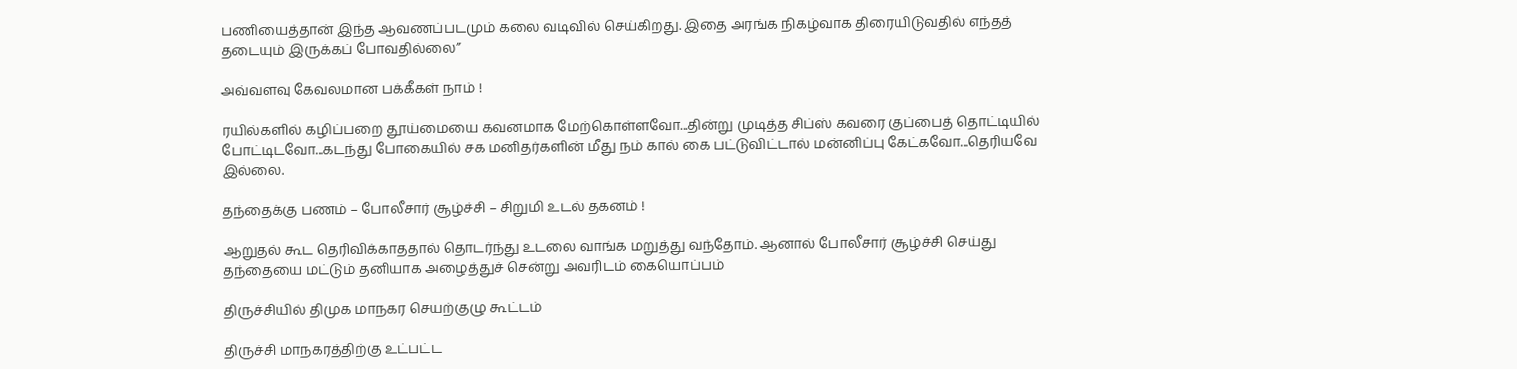பணியைத்தான் இந்த ஆவணப்படமும் கலை வடிவில் செய்கிறது. இதை அரங்க நிகழ்வாக திரையிடுவதில் எந்தத் தடையும் இருக்கப் போவதில்லை”

அவ்வளவு கேவலமான பக்கீகள் நாம் !

ரயில்களில் கழிப்பறை தூய்மையை கவனமாக மேற்கொள்ளவோ...தின்று முடித்த சிப்ஸ் கவரை குப்பைத் தொட்டியில் போட்டிடவோ...கடந்து போகையில் சக மனிதர்களின் மீது நம் கால் கை பட்டுவிட்டால் மன்னிப்பு கேட்கவோ...தெரியவே இல்லை.

தந்தைக்கு பணம் – போலீசார் சூழ்ச்சி – சிறுமி உடல் தகனம் !

ஆறுதல் கூட தெரிவிக்காததால் தொடர்ந்து உடலை வாங்க மறுத்து வந்தோம். ஆனால் போலீசார் சூழ்ச்சி செய்து தந்தையை மட்டும் தனியாக அழைத்துச் சென்று அவரிடம் கையொப்பம்

திருச்சியில் திமுக மாநகர செயற்குழு கூட்டம்

திருச்சி மாநகரத்திற்கு உட்பட்ட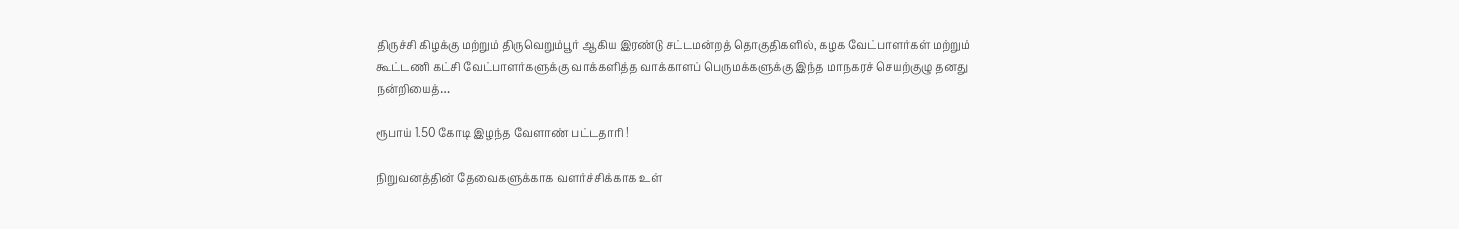திருச்சி கிழக்கு மற்றும் திருவெறும்பூர் ஆகிய இரண்டு சட்டமன்றத் தொகுதிகளில், கழக வேட்பாளர்கள் மற்றும் கூட்டணி கட்சி வேட்பாளர்களுக்கு வாக்களித்த வாக்காளப் பெருமக்களுக்கு இந்த மாநகரச் செயற்குழு தனது நன்றியைத்…

ரூபாய் 1.50 கோடி இழந்த வேளாண் பட்டதாரி !

நிறுவனத்தின் தேவைகளுக்காக வளர்ச்சிக்காக உள்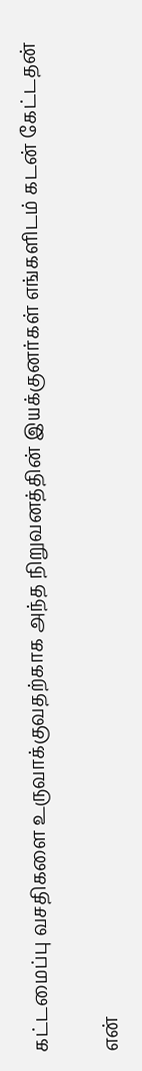கட்டமைப்பு வசதிகளை உருவாக்குவதற்காக அந்த நிறுவனத்தின் இயக்குனர்கள் எங்களிடம் கடன் கேட்டதன்

என்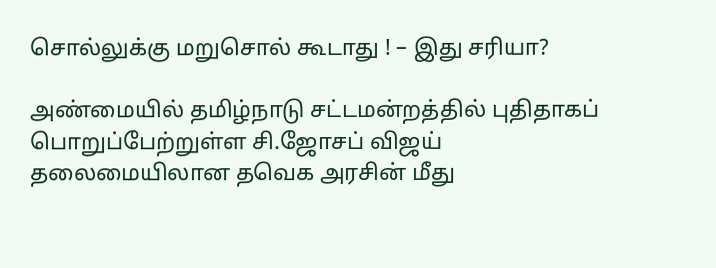சொல்லுக்கு மறுசொல் கூடாது ! – இது சரியா?

அண்மையில் தமிழ்நாடு சட்டமன்றத்தில் புதிதாகப் பொறுப்பேற்றுள்ள சி.ஜோசப் விஜய் தலைமையிலான தவெக அரசின் மீது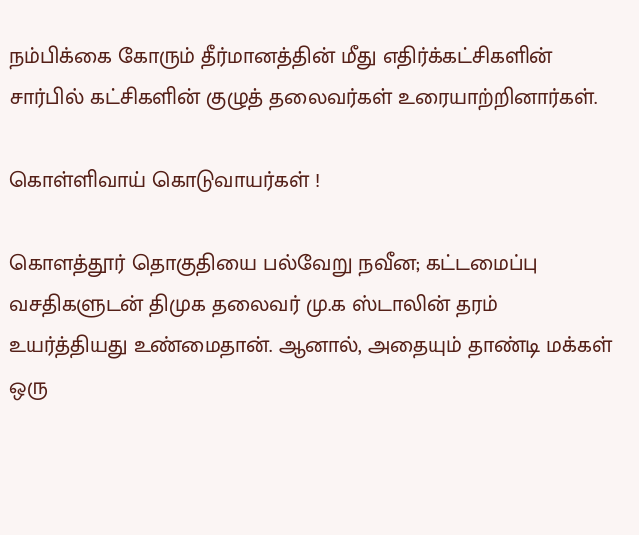நம்பிக்கை கோரும் தீர்மானத்தின் மீது எதிர்க்கட்சிகளின் சார்பில் கட்சிகளின் குழுத் தலைவர்கள் உரையாற்றினார்கள்.

கொள்ளிவாய் கொடுவாயர்கள் !

கொளத்தூர் தொகுதியை பல்வேறு நவீன; கட்டமைப்பு வசதிகளுடன் திமுக தலைவர் மு.க ஸ்டாலின் தரம் உயர்த்தியது உண்மைதான். ஆனால், அதையும் தாண்டி மக்கள் ஒரு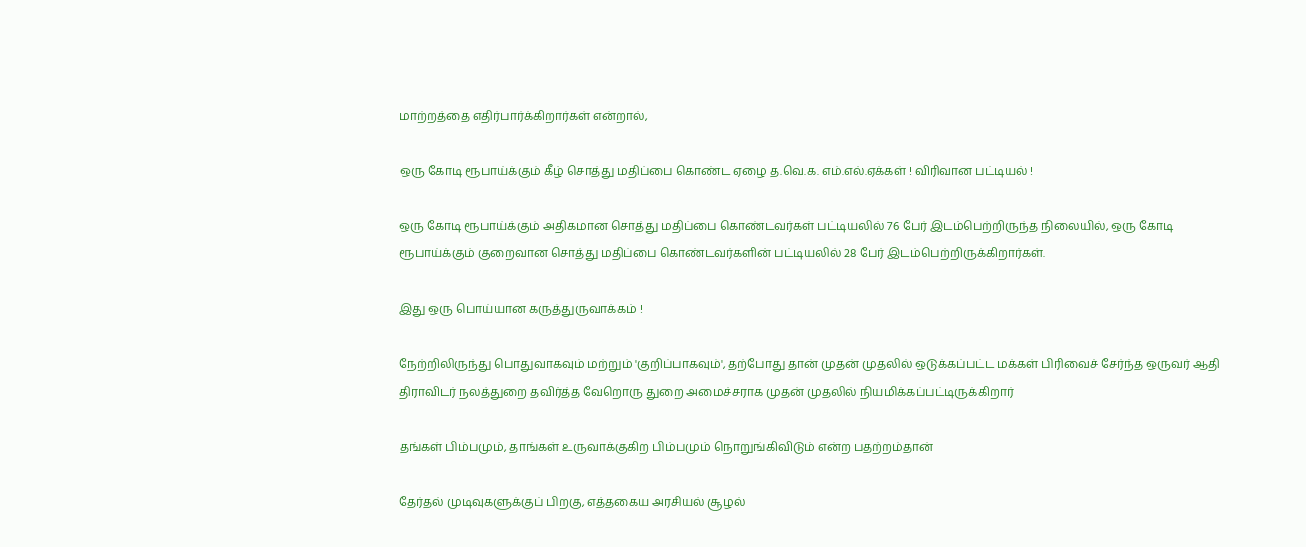மாற்றத்தை எதிர்பார்க்கிறார்கள் என்றால்,

ஒரு கோடி ரூபாய்க்கும் கீழ் சொத்து மதிப்பை கொண்ட ஏழை த.வெ.க. எம்.எல்.ஏக்கள் ! விரிவான பட்டியல் !

ஒரு கோடி ரூபாய்க்கும் அதிகமான சொத்து மதிப்பை கொண்டவர்கள் பட்டியலில் 76 பேர் இடம்பெற்றிருந்த நிலையில், ஒரு கோடி ரூபாய்க்கும் குறைவான சொத்து மதிப்பை கொண்டவர்களின் பட்டியலில் 28 பேர் இடம்பெற்றிருக்கிறார்கள்.

இது ஒரு பொய்யான கருத்துருவாக்கம் !

நேற்றிலிருந்து பொதுவாகவும் மற்றும் 'குறிப்பாகவும்', தற்போது தான் முதன் முதலில் ஒடுக்கப்பட்ட மக்கள் பிரிவைச் சேர்ந்த ஒருவர் ஆதி திராவிடர் நலத்துறை தவிர்த்த வேறொரு துறை அமைச்சராக முதன் முதலில் நியமிக்கப்பட்டிருக்கிறார்

தங்கள் பிம்பமும், தாங்கள் உருவாக்குகிற பிம்பமும் நொறுங்கிவிடும் என்ற பதற்றம்தான்

தேர்தல் முடிவுகளுக்குப் பிறகு, எத்தகைய அரசியல் சூழல்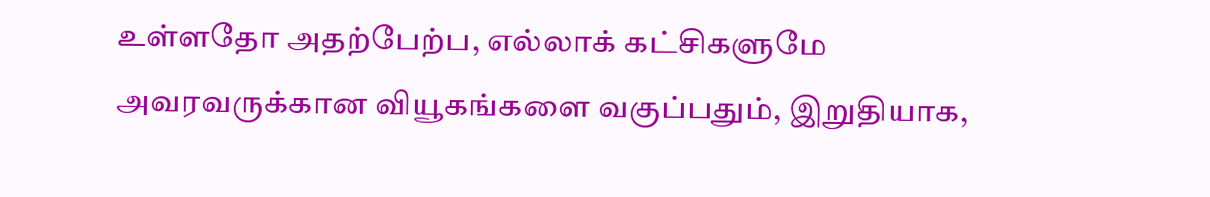உள்ளதோ அதற்பேற்ப, எல்லாக் கட்சிகளுமே அவரவருக்கான வியூகங்களை வகுப்பதும், இறுதியாக,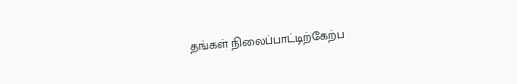தங்கள் நிலைப்பாட்டிற்கேற்ப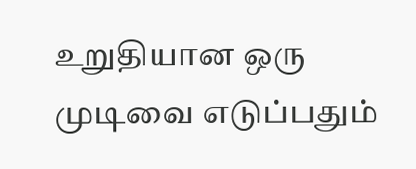உறுதியான ஒரு முடிவை எடுப்பதும்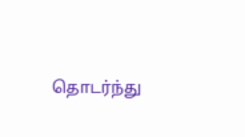தொடர்ந்து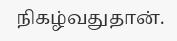நிகழ்வதுதான்.